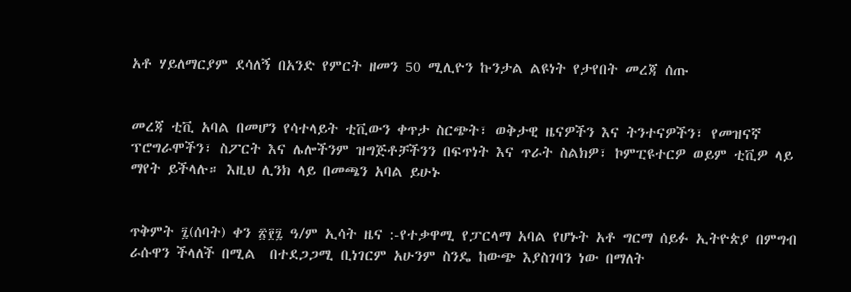አቶ ሃይለማርያም ደሳለኝ በአንድ የምርት ዘመን 50 ሚሊዮን ኩንታል ልዩነት የታየበት መረጃ ሰጡ


መረጃ ቲቪ አባል በመሆን የሳተላይት ቲቪውን ቀጥታ ስርጭት፣ ወቅታዊ ዜናዎችን እና ትንተናዎችን፣ የመዝናኛ ፕሮግራሞችን፣ ስፖርት እና ሌሎችንም ዝግጅቶቻችንን በፍጥነት እና ጥራት ስልክዎ፣ ኮምፒዩተርዎ ወይም ቲቪዎ ላይ ማየት ይችላሉ። እዚህ ሊንክ ላይ በመጫን አባል ይሁኑ


ጥቅምት ፯(ሰባት) ቀን ፳፻፯ ዓ/ም ኢሳት ዜና :-የተቃዋሚ የፓርላማ አባል የሆኑት አቶ ግርማ ሰይፉ ኢትዮጵያ በምግብ ራሱዋን ችላለች በሚል  በተደጋጋሚ ቢነገርም አሁንም ስንዴ ከውጭ እያስገባን ነው በማለት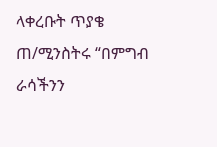ላቀረቡት ጥያቄ ጠ/ሚንስትሩ “በምግብ ራሳችንን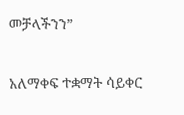መቻላችንን”

አለማቀፍ ተቋማት ሳይቀር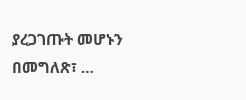ያረጋገጡት መሆኑን በመግለጽ፣ …